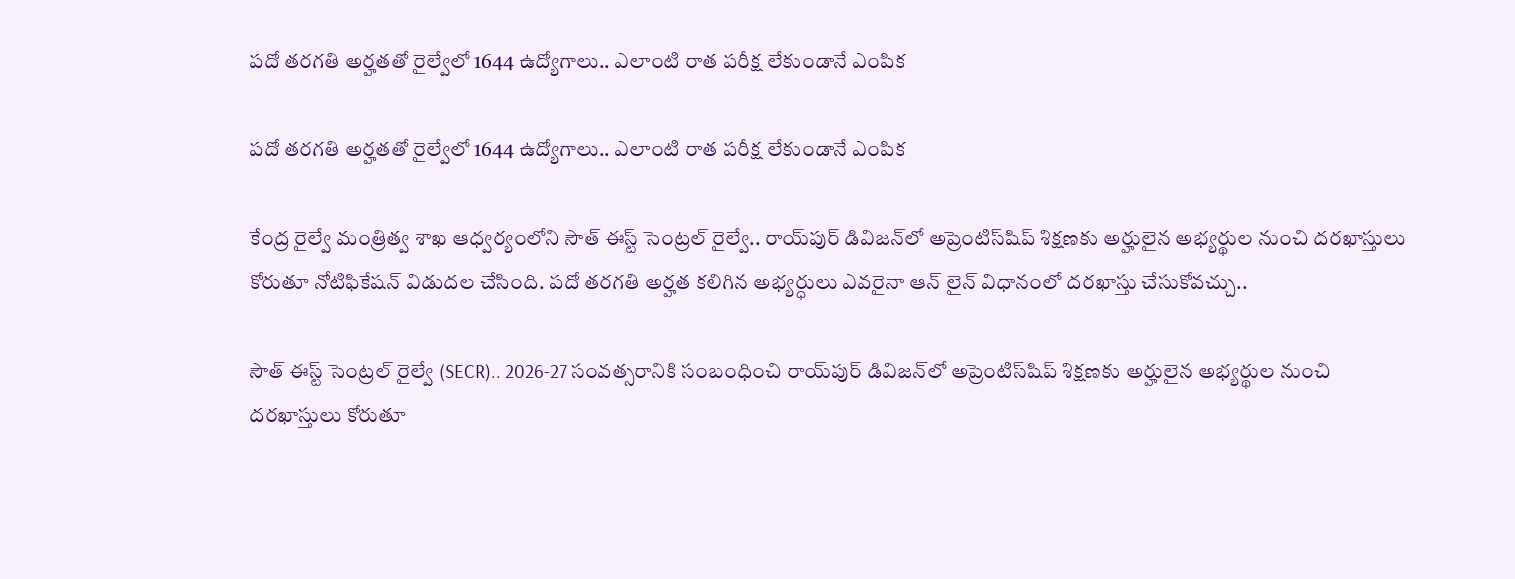పదో తరగతి అర్హతతో రైల్వేలో 1644 ఉద్యోగాలు.. ఎలాంటి రాత పరీక్ష లేకుండానే ఎంపిక

పదో తరగతి అర్హతతో రైల్వేలో 1644 ఉద్యోగాలు.. ఎలాంటి రాత పరీక్ష లేకుండానే ఎంపిక

కేంద్ర రైల్వే మంత్రిత్వ శాఖ ఆధ్వర్యంలోని సౌత్ ఈస్ట్ సెంట్రల్ రైల్వే.. రాయ్‌పుర్‌ డివిజన్‌లో అప్రెంటిస్‌షిప్‌ శిక్షణకు అర్హులైన అభ్యర్థుల నుంచి దరఖాస్తులు కోరుతూ నోటిఫికేషన్ విడుదల చేసింది. పదో తరగతి అర్హత కలిగిన అభ్యర్ధులు ఎవరైనా ఆన్ లైన్ విధానంలో దరఖాస్తు చేసుకోవచ్చు..

సౌత్ ఈస్ట్ సెంట్రల్ రైల్వే (SECR).. 2026-27 సంవత్సరానికి సంబంధించి రాయ్‌పుర్‌ డివిజన్‌లో అప్రెంటిస్‌షిప్‌ శిక్షణకు అర్హులైన అభ్యర్థుల నుంచి దరఖాస్తులు కోరుతూ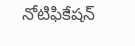నోటిఫికేషన్‌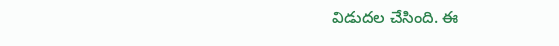విడుదల చేసింది. ఈ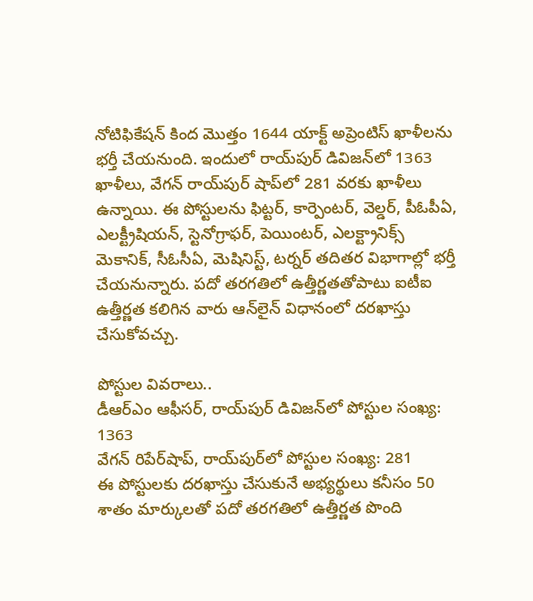నోటిఫికేషన్‌ కింద మొత్తం 1644 యాక్ట్ అప్రెంటిస్ ఖాళీలను భర్తీ చేయనుంది. ఇందులో రాయ్‌పుర్‌ డివిజన్‌లో 1363 ఖాళీలు, వేగన్‌ రాయ్‌పుర్‌ షాప్‌లో 281 వరకు ఖాళీలు ఉన్నాయి. ఈ పోస్టులను ఫిట్టర్, కార్పెంటర్, వెల్డర్, పీఓపీఏ, ఎలక్ట్రీషియన్, స్టెనోగ్రాఫర్, పెయింటర్, ఎలక్ట్రానిక్స్ మెకానిక్, సీఓసీఏ, మెషినిస్ట్, టర్నర్ తదితర విభాగాల్లో భర్తీ చేయనున్నారు. పదో తరగతిలో ఉత్తీర్ణతతోపాటు ఐటీఐ ఉత్తీర్ణత కలిగిన వారు ఆన్‌లైన్‌ విధానంలో దరఖాస్తు చేసుకోవచ్చు.

పోస్టుల వివరాలు..
డీఆర్‌ఎం ఆఫీసర్‌, రాయ్‌పుర్‌ డివిజన్‌లో పోస్టుల సంఖ్య: 1363
వేగన్‌ రిపేర్‌షాప్‌, రాయ్‌పుర్‌లో పోస్టుల సంఖ్య: 281
ఈ పోస్టులకు దరఖాస్తు చేసుకునే అభ్యర్థులు కనీసం 50 శాతం మార్కులతో పదో తరగతిలో ఉత్తీర్ణత పొంది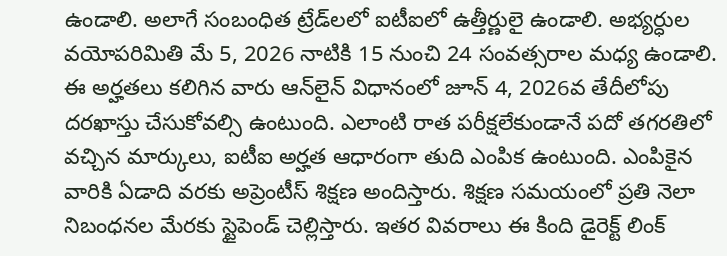ఉండాలి. అలాగే సంబంధిత ట్రేడ్‌లలో ఐటీఐలో ఉత్తీర్ణులై ఉండాలి. అభ్యర్ధుల వయోపరిమితి మే 5, 2026 నాటికి 15 నుంచి 24 సంవత్సరాల మధ్య ఉండాలి. ఈ అర్హతలు కలిగిన వారు ఆన్‌లైన్‌ విధానంలో జూన్‌ 4, 2026వ తేదీలోపు దరఖాస్తు చేసుకోవల్సి ఉంటుంది. ఎలాంటి రాత పరీక్షలేకుండానే పదో తగరతిలో వచ్చిన మార్కులు, ఐటీఐ అర్హత ఆధారంగా తుది ఎంపిక ఉంటుంది. ఎంపికైన వారికి ఏడాది వరకు అప్రెంటీస్‌ శిక్షణ అందిస్తారు. శిక్షణ సమయంలో ప్రతి నెలా నిబంధనల మేరకు స్టైపెండ్‌ చెల్లిస్తారు. ఇతర వివరాలు ఈ కింది డైరెక్ట్‌ లింక్‌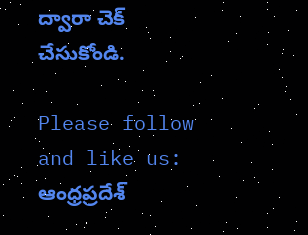ద్వారా చెక్‌ చేసుకోండి.

Please follow and like us:
ఆంధ్రప్రదేశ్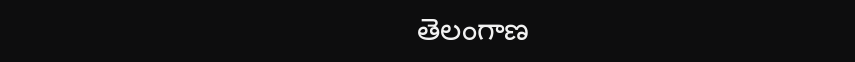తెలంగాణ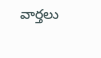వార్తలు